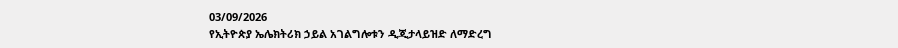03/09/2026
የኢትዮጵያ ኤሌክትሪክ ኃይል አገልግሎቱን ዲጂታላይዝድ ለማድረግ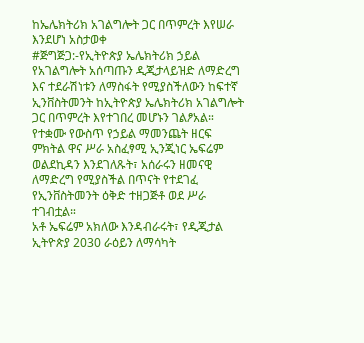ከኤሌክትሪክ አገልግሎት ጋር በጥምረት እየሠራ እንደሆነ አስታወቀ
#ጅግጅጋ:-የኢትዮጵያ ኤሌክትሪክ ኃይል የአገልግሎት አሰጣጡን ዲጂታላይዝድ ለማድረግ እና ተደራሽነቱን ለማስፋት የሚያስችለውን ከፍተኛ ኢንቨስትመንት ከኢትዮጵያ ኤሌክትሪክ አገልግሎት ጋር በጥምረት እየተገበረ መሆኑን ገልፆአል።
የተቋሙ የውስጥ የኃይል ማመንጨት ዘርፍ ምክትል ዋና ሥራ አስፈፃሚ ኢንጂነር ኤፍሬም ወልደኪዳን እንደገለጹት፣ አሰራሩን ዘመናዊ ለማድረግ የሚያስችል በጥናት የተደገፈ የኢንቨስትመንት ዕቅድ ተዘጋጅቶ ወደ ሥራ ተገብቷል።
አቶ ኤፍሬም አክለው እንዳብራሩት፣ የዲጂታል ኢትዮጵያ 2030 ራዕይን ለማሳካት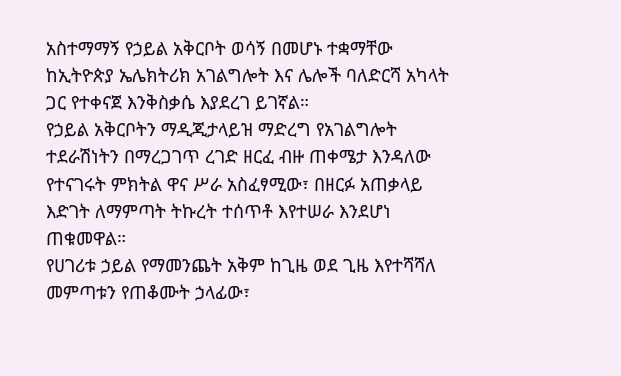አስተማማኝ የኃይል አቅርቦት ወሳኝ በመሆኑ ተቋማቸው ከኢትዮጵያ ኤሌክትሪክ አገልግሎት እና ሌሎች ባለድርሻ አካላት ጋር የተቀናጀ እንቅስቃሴ እያደረገ ይገኛል።
የኃይል አቅርቦትን ማዲጂታላይዝ ማድረግ የአገልግሎት ተደራሽነትን በማረጋገጥ ረገድ ዘርፈ ብዙ ጠቀሜታ እንዳለው የተናገሩት ምክትል ዋና ሥራ አስፈፃሚው፣ በዘርፉ አጠቃላይ እድገት ለማምጣት ትኩረት ተሰጥቶ እየተሠራ እንደሆነ ጠቁመዋል።
የሀገሪቱ ኃይል የማመንጨት አቅም ከጊዜ ወደ ጊዜ እየተሻሻለ መምጣቱን የጠቆሙት ኃላፊው፣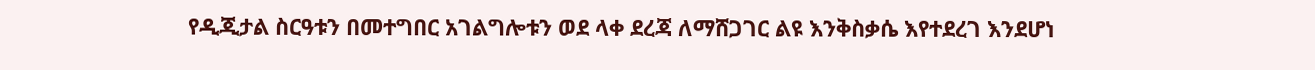የዲጂታል ስርዓቱን በመተግበር አገልግሎቱን ወደ ላቀ ደረጃ ለማሸጋገር ልዩ እንቅስቃሴ እየተደረገ እንደሆነ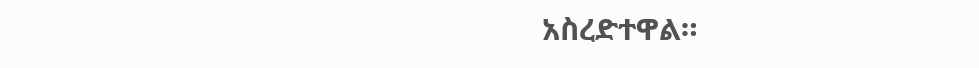አስረድተዋል።